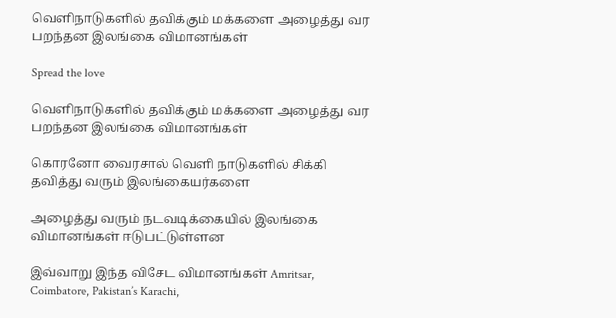வெளிநாடுகளில் தவிக்கும் மக்களை அழைத்து வர பறந்தன இலங்கை விமானங்கள்

Spread the love

வெளிநாடுகளில் தவிக்கும் மக்களை அழைத்து வர பறந்தன இலங்கை விமானங்கள்

கொரனோ வைரசால் வெளி நாடுகளில் சிக்கி தவித்து வரும் இலங்கையர்களை

அழைத்து வரும் நடவடிக்கையில் இலங்கை விமானங்கள் ஈடுபட்டுள்ளன

இவ்வாறு இந்த விசேட விமானங்கள் Amritsar, Coimbatore, Pakistan’s Karachi,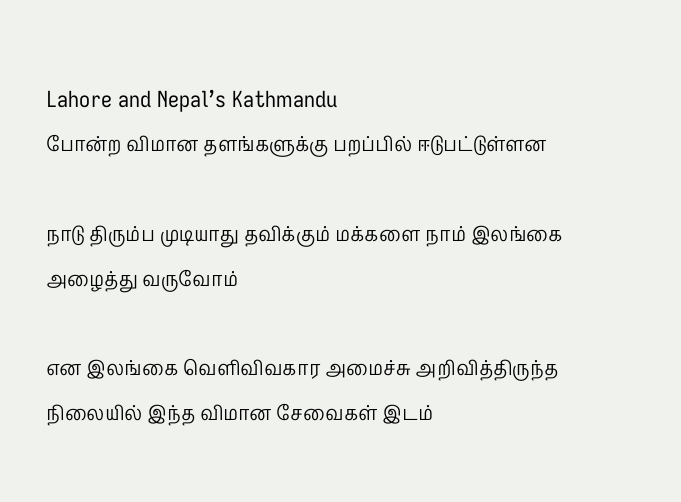Lahore and Nepal’s Kathmandu
போன்ற விமான தளங்களுக்கு பறப்பில் ஈடுபட்டுள்ளன

நாடு திரும்ப முடியாது தவிக்கும் மக்களை நாம் இலங்கை அழைத்து வருவோம்

என இலங்கை வெளிவிவகார அமைச்சு அறிவித்திருந்த நிலையில் இந்த விமான சேவைகள் இடம்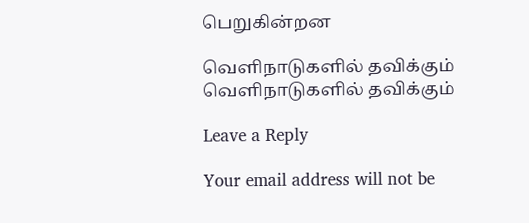பெறுகின்றன

வெளிநாடுகளில் தவிக்கும்
வெளிநாடுகளில் தவிக்கும்

Leave a Reply

Your email address will not be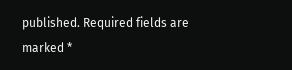published. Required fields are marked *